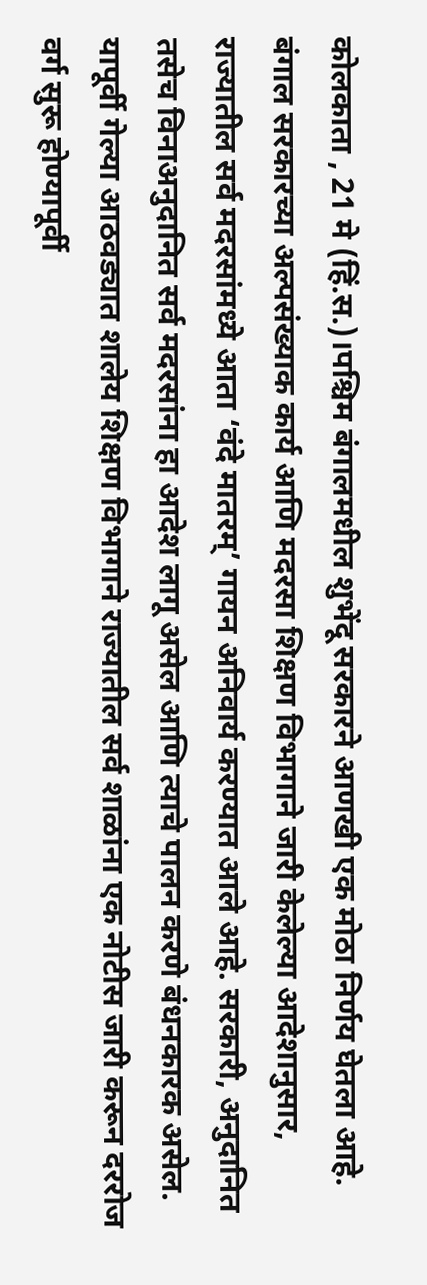कोलकाता , 21 मे (हिं.स.)।पश्चिम बंगालमधील शुभेंदू सरकारने आणखी एक मोठा निर्णय घेतला आहे. बंगाल सरकारच्या अल्पसंख्याक कार्य आणि मदरसा शिक्षण विभागाने जारी केलेल्या आदेशानुसार, राज्यातील सर्व मदरसांमध्ये आता ‘वंदे मातरम्’ गायन अनिवार्य करण्यात आले आहे. सरकारी, अनुदानित तसेच विनाअनुदानित सर्व मदरसांना हा आदेश लागू असेल आणि त्याचे पालन करणे बंधनकारक असेल.
यापूर्वी गेल्या आठवड्यात शालेय शिक्षण विभागाने राज्यातील सर्व शाळांना एक नोटीस जारी करून दररोज वर्ग सुरू होण्यापूर्वी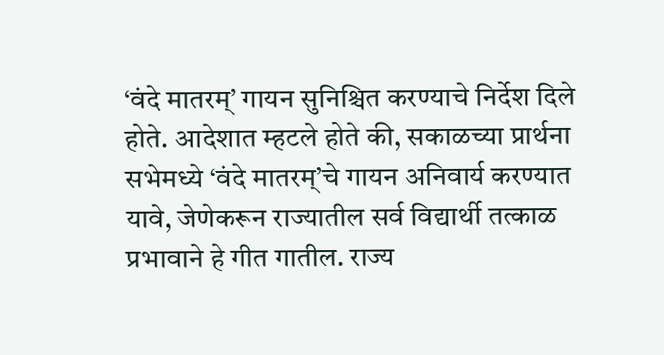‘वंदे मातरम्’ गायन सुनिश्चित करण्याचे निर्देश दिले होते. आदेशात म्हटले होते की, सकाळच्या प्रार्थना सभेमध्ये ‘वंदे मातरम्’चे गायन अनिवार्य करण्यात यावे, जेणेकरून राज्यातील सर्व विद्यार्थी तत्काळ प्रभावाने हे गीत गातील. राज्य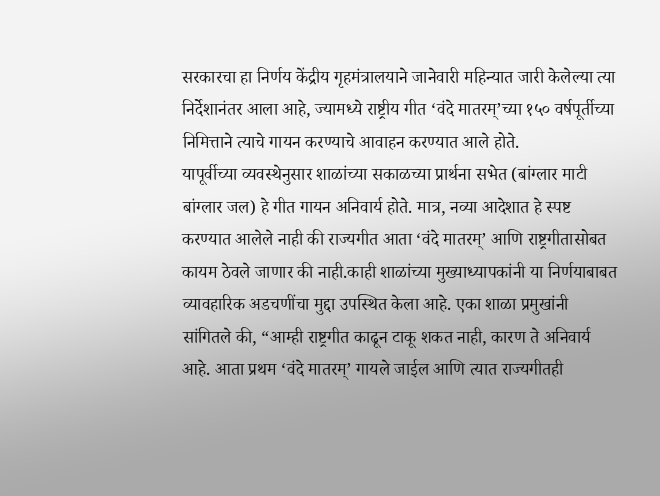सरकारचा हा निर्णय केंद्रीय गृहमंत्रालयाने जानेवारी महिन्यात जारी केलेल्या त्या निर्देशानंतर आला आहे, ज्यामध्ये राष्ट्रीय गीत ‘वंदे मातरम्’च्या १५० वर्षपूर्तीच्या निमित्ताने त्याचे गायन करण्याचे आवाहन करण्यात आले होते.
यापूर्वीच्या व्यवस्थेनुसार शाळांच्या सकाळच्या प्रार्थना सभेत (बांग्लार माटी बांग्लार जल) हे गीत गायन अनिवार्य होते. मात्र, नव्या आदेशात हे स्पष्ट करण्यात आलेले नाही की राज्यगीत आता ‘वंदे मातरम्’ आणि राष्ट्रगीतासोबत कायम ठेवले जाणार की नाही.काही शाळांच्या मुख्याध्यापकांनी या निर्णयाबाबत व्यावहारिक अडचणींचा मुद्दा उपस्थित केला आहे. एका शाळा प्रमुखांनी सांगितले की, “आम्ही राष्ट्रगीत काढून टाकू शकत नाही, कारण ते अनिवार्य आहे. आता प्रथम ‘वंदे मातरम्’ गायले जाईल आणि त्यात राज्यगीतही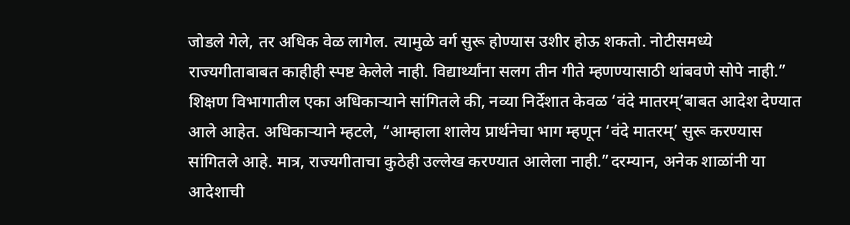जोडले गेले, तर अधिक वेळ लागेल. त्यामुळे वर्ग सुरू होण्यास उशीर होऊ शकतो. नोटीसमध्ये राज्यगीताबाबत काहीही स्पष्ट केलेले नाही. विद्यार्थ्यांना सलग तीन गीते म्हणण्यासाठी थांबवणे सोपे नाही.”
शिक्षण विभागातील एका अधिकाऱ्याने सांगितले की, नव्या निर्देशात केवळ ‘वंदे मातरम्’बाबत आदेश देण्यात आले आहेत. अधिकाऱ्याने म्हटले, “आम्हाला शालेय प्रार्थनेचा भाग म्हणून ‘वंदे मातरम्’ सुरू करण्यास सांगितले आहे. मात्र, राज्यगीताचा कुठेही उल्लेख करण्यात आलेला नाही.”दरम्यान, अनेक शाळांनी या आदेशाची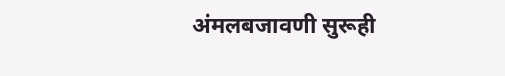अंमलबजावणी सुरूही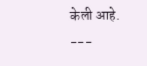केली आहे.
---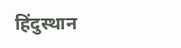हिंदुस्थान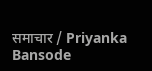समाचार / Priyanka Bansode